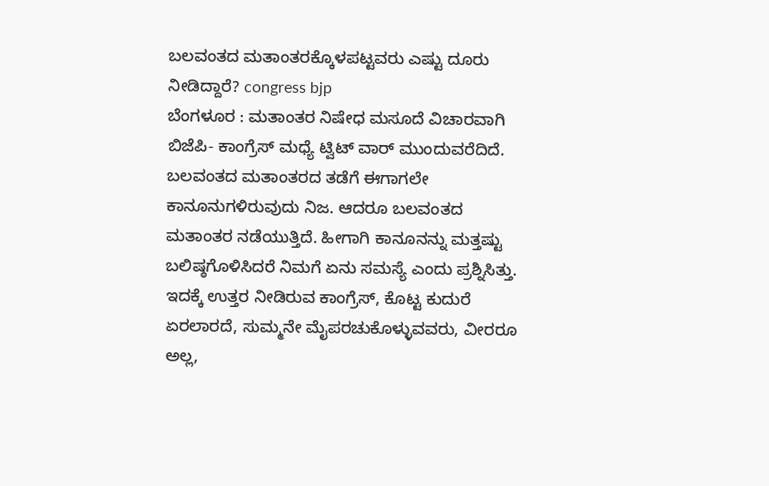ಬಲವಂತದ ಮತಾಂತರಕ್ಕೊಳಪಟ್ಟವರು ಎಷ್ಟು ದೂರು ನೀಡಿದ್ದಾರೆ? congress bjp
ಬೆಂಗಳೂರ : ಮತಾಂತರ ನಿಷೇಧ ಮಸೂದೆ ವಿಚಾರವಾಗಿ ಬಿಜೆಪಿ- ಕಾಂಗ್ರೆಸ್ ಮಧ್ಯೆ ಟ್ವಿಟ್ ವಾರ್ ಮುಂದುವರೆದಿದೆ.
ಬಲವಂತದ ಮತಾಂತರದ ತಡೆಗೆ ಈಗಾಗಲೇ ಕಾನೂನುಗಳಿರುವುದು ನಿಜ. ಆದರೂ ಬಲವಂತದ ಮತಾಂತರ ನಡೆಯುತ್ತಿದೆ. ಹೀಗಾಗಿ ಕಾನೂನನ್ನು ಮತ್ತಷ್ಟು ಬಲಿಷ್ಠಗೊಳಿಸಿದರೆ ನಿಮಗೆ ಏನು ಸಮಸ್ಯೆ ಎಂದು ಪ್ರಶ್ನಿಸಿತ್ತು. ಇದಕ್ಕೆ ಉತ್ತರ ನೀಡಿರುವ ಕಾಂಗ್ರೆಸ್, ಕೊಟ್ಟ ಕುದುರೆ ಏರಲಾರದೆ, ಸುಮ್ಮನೇ ಮೈಪರಚುಕೊಳ್ಳುವವರು, ವೀರರೂ ಅಲ್ಲ,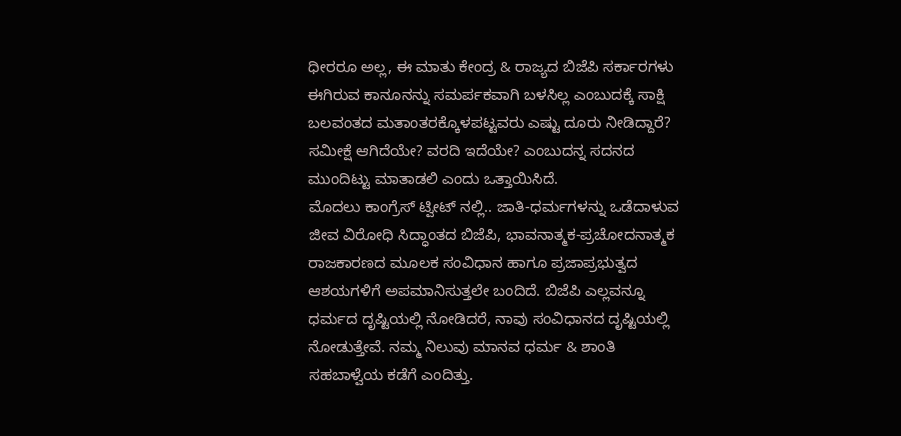ಧೀರರೂ ಅಲ್ಲ, ಈ ಮಾತು ಕೇಂದ್ರ & ರಾಜ್ಯದ ಬಿಜೆಪಿ ಸರ್ಕಾರಗಳು ಈಗಿರುವ ಕಾನೂನನ್ನು ಸಮರ್ಪಕವಾಗಿ ಬಳಸಿಲ್ಲ ಎಂಬುದಕ್ಕೆ ಸಾಕ್ಷಿ ಬಲವಂತದ ಮತಾಂತರಕ್ಕೊಳಪಟ್ಟವರು ಎಷ್ಟು ದೂರು ನೀಡಿದ್ದಾರೆ? ಸಮೀಕ್ಷೆ ಆಗಿದೆಯೇ? ವರದಿ ಇದೆಯೇ? ಎಂಬುದನ್ನ ಸದನದ ಮುಂದಿಟ್ಟು ಮಾತಾಡಲಿ ಎಂದು ಒತ್ತಾಯಿಸಿದೆ.
ಮೊದಲು ಕಾಂಗ್ರೆಸ್ ಟ್ವೀಟ್ ನಲ್ಲಿ.. ಜಾತಿ-ಧರ್ಮಗಳನ್ನು ಒಡೆದಾಳುವ ಜೀವ ವಿರೋಧಿ ಸಿದ್ಧಾಂತದ ಬಿಜೆಪಿ, ಭಾವನಾತ್ಮಕ-ಪ್ರಚೋದನಾತ್ಮಕ ರಾಜಕಾರಣದ ಮೂಲಕ ಸಂವಿಧಾನ ಹಾಗೂ ಪ್ರಜಾಪ್ರಭುತ್ವದ ಆಶಯಗಳಿಗೆ ಅಪಮಾನಿಸುತ್ತಲೇ ಬಂದಿದೆ. ಬಿಜೆಪಿ ಎಲ್ಲವನ್ನೂ ಧರ್ಮದ ದೃಷ್ಟಿಯಲ್ಲಿ ನೋಡಿದರೆ, ನಾವು ಸಂವಿಧಾನದ ದೃಷ್ಟಿಯಲ್ಲಿ ನೋಡುತ್ತೇವೆ. ನಮ್ಮ ನಿಲುವು ಮಾನವ ಧರ್ಮ & ಶಾಂತಿ ಸಹಬಾಳ್ವೆಯ ಕಡೆಗೆ ಎಂದಿತ್ತು.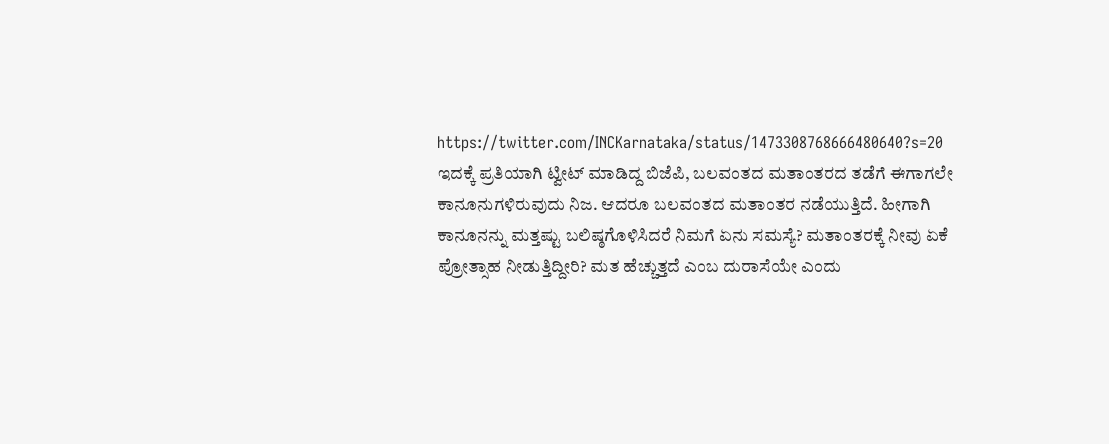https://twitter.com/INCKarnataka/status/1473308768666480640?s=20
ಇದಕ್ಕೆ ಪ್ರತಿಯಾಗಿ ಟ್ವೀಟ್ ಮಾಡಿದ್ದ ಬಿಜೆಪಿ, ಬಲವಂತದ ಮತಾಂತರದ ತಡೆಗೆ ಈಗಾಗಲೇ ಕಾನೂನುಗಳಿರುವುದು ನಿಜ. ಆದರೂ ಬಲವಂತದ ಮತಾಂತರ ನಡೆಯುತ್ತಿದೆ. ಹೀಗಾಗಿ ಕಾನೂನನ್ನು ಮತ್ತಷ್ಟು ಬಲಿಷ್ಠಗೊಳಿಸಿದರೆ ನಿಮಗೆ ಏನು ಸಮಸ್ಯೆ? ಮತಾಂತರಕ್ಕೆ ನೀವು ಏಕೆ ಪ್ರೋತ್ಸಾಹ ನೀಡುತ್ತಿದ್ದೀರಿ? ಮತ ಹೆಚ್ಚುತ್ತದೆ ಎಂಬ ದುರಾಸೆಯೇ ಎಂದು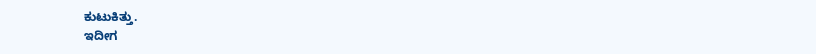ಕುಟುಕಿತ್ತು.
ಇದೀಗ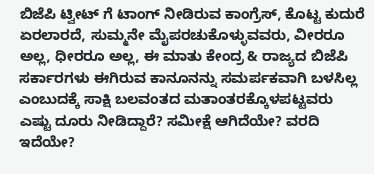ಬಿಜೆಪಿ ಟ್ವೀಟ್ ಗೆ ಟಾಂಗ್ ನೀಡಿರುವ ಕಾಂಗ್ರೆಸ್, ಕೊಟ್ಟ ಕುದುರೆ ಏರಲಾರದೆ, ಸುಮ್ಮನೇ ಮೈಪರಚುಕೊಳ್ಳುವವರು, ವೀರರೂ ಅಲ್ಲ, ಧೀರರೂ ಅಲ್ಲ, ಈ ಮಾತು ಕೇಂದ್ರ & ರಾಜ್ಯದ ಬಿಜೆಪಿ ಸರ್ಕಾರಗಳು ಈಗಿರುವ ಕಾನೂನನ್ನು ಸಮರ್ಪಕವಾಗಿ ಬಳಸಿಲ್ಲ ಎಂಬುದಕ್ಕೆ ಸಾಕ್ಷಿ ಬಲವಂತದ ಮತಾಂತರಕ್ಕೊಳಪಟ್ಟವರು ಎಷ್ಟು ದೂರು ನೀಡಿದ್ದಾರೆ? ಸಮೀಕ್ಷೆ ಆಗಿದೆಯೇ? ವರದಿ ಇದೆಯೇ?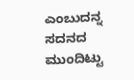ಎಂಬುದನ್ನ ಸದನದ ಮುಂದಿಟ್ಟು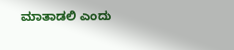ಮಾತಾಡಲಿ ಎಂದು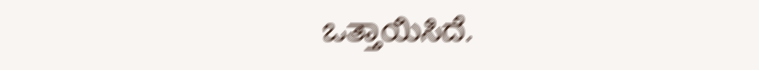ಒತ್ತಾಯಿಸಿದೆ.